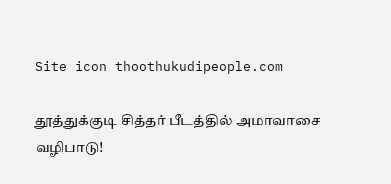Site icon thoothukudipeople.com

தூத்துக்குடி சித்தர் பீடத்தில் அமாவாசை வழிபாடு!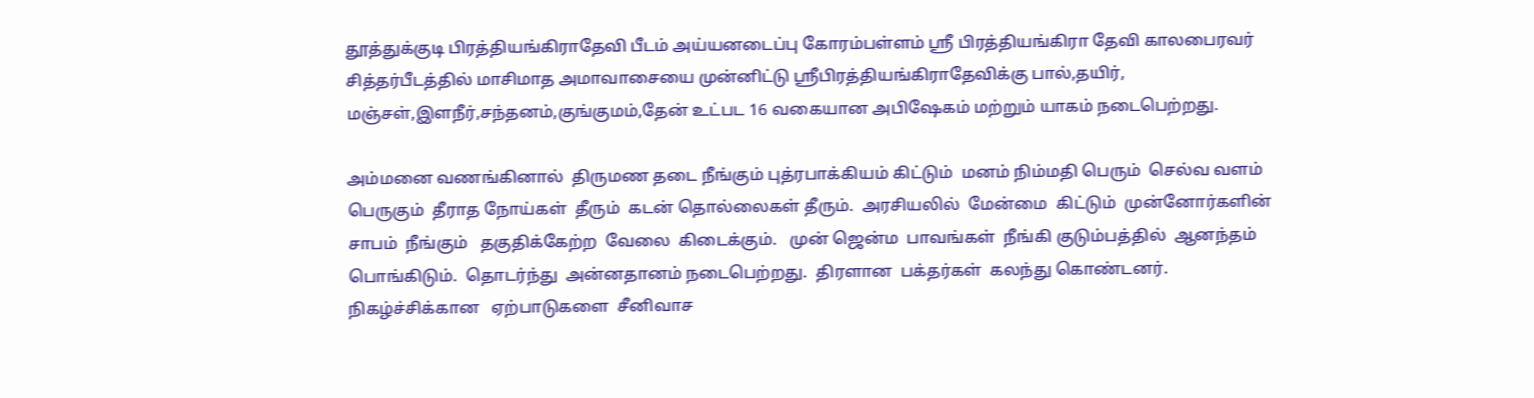தூத்துக்குடி பிரத்தியங்கிராதேவி பீடம் அய்யனடைப்பு கோரம்பள்ளம் ஸ்ரீ பிரத்தியங்கிரா தேவி காலபைரவர் சித்தர்பீடத்தில் மாசிமாத அமாவாசையை முன்னிட்டு ஸ்ரீபிரத்தியங்கிராதேவிக்கு பால்,தயிர், மஞ்சள்,இளநீர்,சந்தனம்,குங்குமம்,தேன் உட்பட 16 வகையான அபிஷேகம் மற்றும் யாகம் நடைபெற்றது.

அம்மனை வணங்கினால்  திருமண தடை நீங்கும் புத்ரபாக்கியம் கிட்டும்  மனம் நிம்மதி பெரும்  செல்வ வளம் பெருகும்  தீராத நோய்கள்  தீரும்  கடன் தொல்லைகள் தீரும்.  அரசியலில்  மேன்மை  கிட்டும்  முன்னோர்களின்  சாபம்  நீங்கும்   தகுதிக்கேற்ற  வேலை  கிடைக்கும்.   முன் ஜென்ம  பாவங்கள்  நீங்கி குடும்பத்தில்  ஆனந்தம்  பொங்கிடும்.  தொடர்ந்து  அன்னதானம் நடைபெற்றது.  திரளான  பக்தர்கள்  கலந்து கொண்டனர். நிகழ்ச்சிக்கான   ஏற்பாடுகளை  சீனிவாச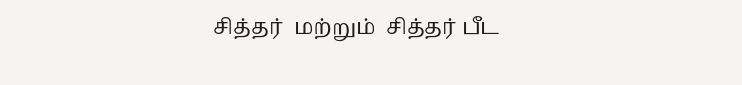சித்தர்  மற்றும்  சித்தர் பீட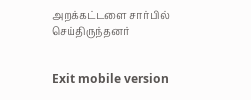அறக்கட்டளை சார்பில்  செய்திருந்தனர்


Exit mobile version